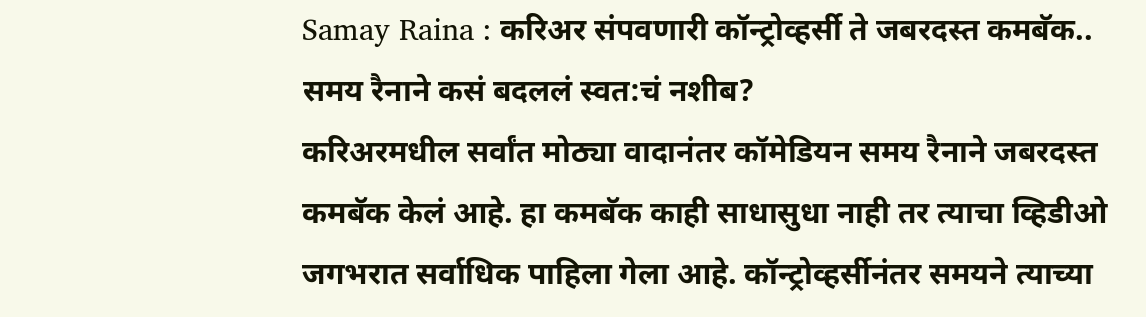Samay Raina : करिअर संपवणारी कॉन्ट्रोव्हर्सी ते जबरदस्त कमबॅक.. समय रैनाने कसं बदललं स्वत:चं नशीब?
करिअरमधील सर्वांत मोठ्या वादानंतर कॉमेडियन समय रैनाने जबरदस्त कमबॅक केलं आहे. हा कमबॅक काही साधासुधा नाही तर त्याचा व्हिडीओ जगभरात सर्वाधिक पाहिला गेला आहे. कॉन्ट्रोव्हर्सीनंतर समयने त्याच्या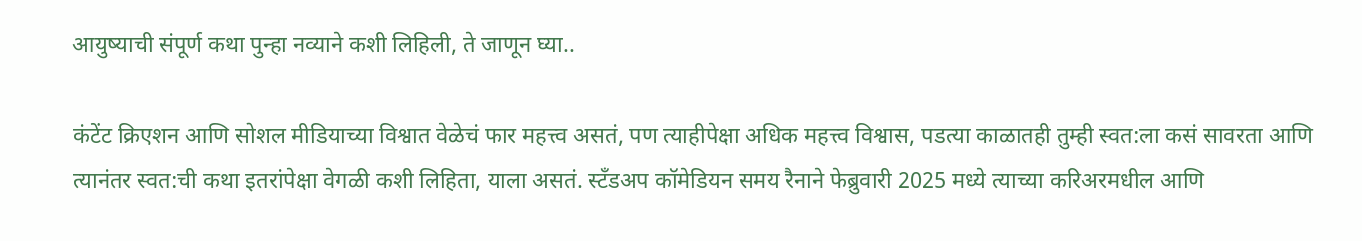आयुष्याची संपूर्ण कथा पुन्हा नव्याने कशी लिहिली, ते जाणून घ्या..

कंटेंट क्रिएशन आणि सोशल मीडियाच्या विश्वात वेळेचं फार महत्त्व असतं, पण त्याहीपेक्षा अधिक महत्त्व विश्वास, पडत्या काळातही तुम्ही स्वत:ला कसं सावरता आणि त्यानंतर स्वत:ची कथा इतरांपेक्षा वेगळी कशी लिहिता, याला असतं. स्टँडअप कॉमेडियन समय रैनाने फेब्रुवारी 2025 मध्ये त्याच्या करिअरमधील आणि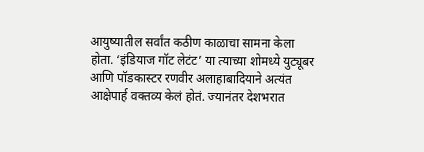आयुष्यातील सर्वांत कठीण काळाचा सामना केला होता. ‘इंडियाज गॉट लेटंट’ या त्याच्या शोमध्ये युट्यूबर आणि पॉडकास्टर रणवीर अलाहाबादियाने अत्यंत आक्षेपार्ह वक्तव्य केलं होतं. ज्यानंतर देशभरात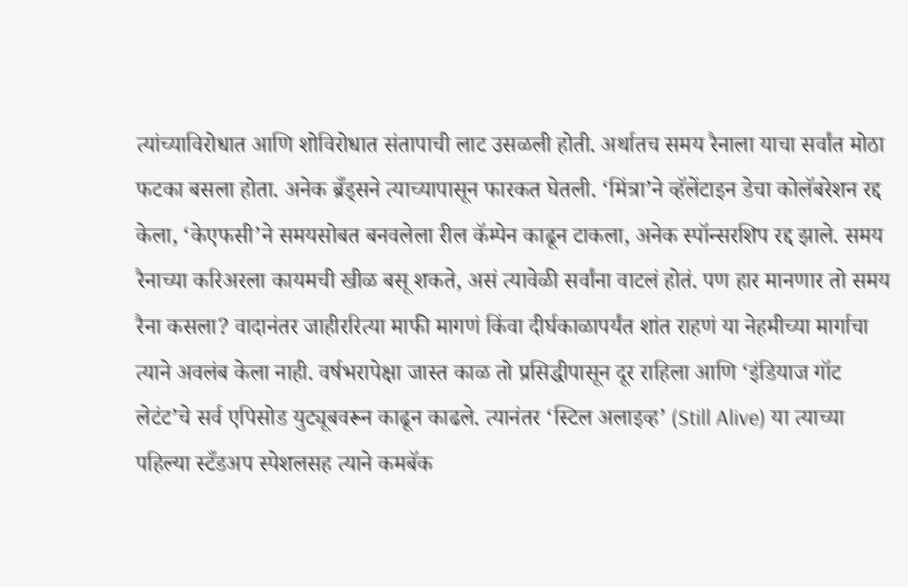त्यांच्याविरोधात आणि शोविरोधात संतापाची लाट उसळली होती. अर्थातच समय रैनाला याचा सर्वांत मोठा फटका बसला होता. अनेक ब्रँड्सने त्याच्यापासून फारकत घेतली. ‘मिंत्रा’ने व्हॅलेंटाइन डेचा कोलॅबरेशन रद्द केला, ‘केएफसी’ने समयसोबत बनवलेला रील कॅम्पेन काढून टाकला, अनेक स्पॉन्सरशिप रद्द झाले. समय रैनाच्या करिअरला कायमची खीळ बसू शकते, असं त्यावेळी सर्वांना वाटलं होतं. पण हार मानणार तो समय रैना कसला? वादानंतर जाहीररित्या माफी मागणं किंवा दीर्घकाळापर्यंत शांत राहणं या नेहमीच्या मार्गाचा त्याने अवलंब केला नाही. वर्षभरापेक्षा जास्त काळ तो प्रसिद्धीपासून दूर राहिला आणि ‘इंडियाज गॉट लेटंट’चे सर्व एपिसोड युट्यूबवरून काढून काढले. त्यानंतर ‘स्टिल अलाइव्ह’ (Still Alive) या त्याच्या पहिल्या स्टँडअप स्पेशलसह त्याने कमबॅक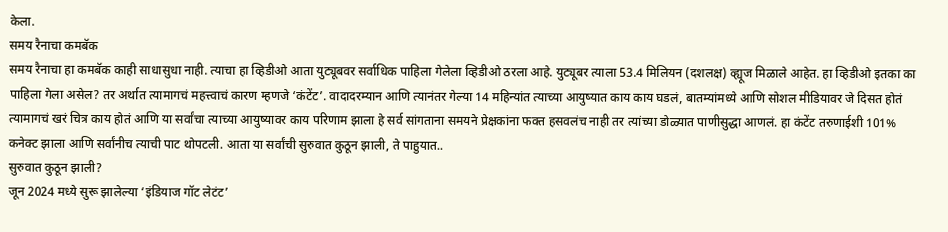केला.
समय रैनाचा कमबॅक
समय रैनाचा हा कमबॅक काही साधासुधा नाही. त्याचा हा व्हिडीओ आता युट्यूबवर सर्वाधिक पाहिला गेलेला व्हिडीओ ठरला आहे. युट्यूबर त्याला 53.4 मिलियन (दशलक्ष) व्ह्यूज मिळाले आहेत. हा व्हिडीओ इतका का पाहिला गेला असेल? तर अर्थात त्यामागचं महत्त्वाचं कारण म्हणजे ‘कंटेंट’. वादादरम्यान आणि त्यानंतर गेल्या 14 महिन्यांत त्याच्या आयुष्यात काय काय घडलं, बातम्यांमध्ये आणि सोशल मीडियावर जे दिसत होतं त्यामागचं खरं चित्र काय होतं आणि या सर्वांचा त्याच्या आयुष्यावर काय परिणाम झाला हे सर्व सांगताना समयने प्रेक्षकांना फक्त हसवलंच नाही तर त्यांच्या डोळ्यात पाणीसुद्धा आणलं. हा कंटेंट तरुणाईशी 101% कनेक्ट झाला आणि सर्वांनीच त्याची पाट थोपटली. आता या सर्वांची सुरुवात कुठून झाली, ते पाहुयात..
सुरुवात कुठून झाली?
जून 2024 मध्ये सुरू झालेल्या ‘इंडियाज गॉट लेटंट’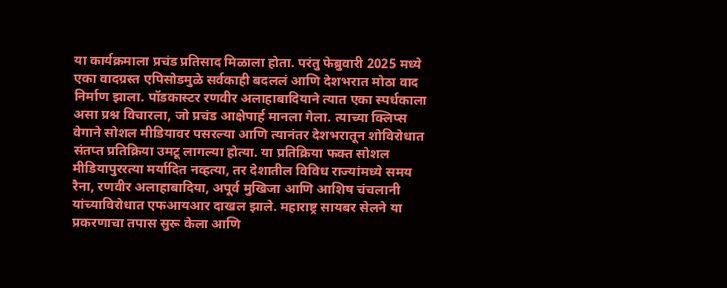या कार्यक्रमाला प्रचंड प्रतिसाद मिळाला होता. परंतु फेब्रुवारी 2025 मध्ये एका वादग्रस्त एपिसोडमुळे सर्वकाही बदललं आणि देशभरात मोठा वाद निर्माण झाला. पॉडकास्टर रणवीर अलाहाबादियाने त्यात एका स्पर्धकाला असा प्रश्न विचारला, जो प्रचंड आक्षेपार्ह मानला गेला. त्याच्या क्लिप्स वेगाने सोशल मीडियावर पसरल्या आणि त्यानंतर देशभरातून शोविरोधात संतप्त प्रतिक्रिया उमटू लागल्या होत्या. या प्रतिक्रिया फक्त सोशल मीडियापुररत्या मर्यादित नव्हत्या, तर देशातील विविध राज्यांमध्ये समय रैना, रणवीर अलाहाबादिया, अपूर्व मुखिजा आणि आशिष चंचलानी यांच्याविरोधात एफआयआर दाखल झाले. महाराष्ट्र सायबर सेलने या प्रकरणाचा तपास सुरू केला आणि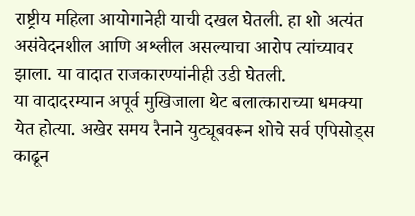राष्ट्रीय महिला आयोगानेही याची दखल घेतली. हा शो अत्यंत असंवेदनशील आणि अश्लील असल्याचा आरोप त्यांच्यावर झाला. या वादात राजकारण्यांनीही उडी घेतली.
या वादादरम्यान अपूर्व मुखिजाला थेट बलात्काराच्या धमक्या येत होत्या. अखेर समय रैनाने युट्यूबवरून शोचे सर्व एपिसोड्स काढून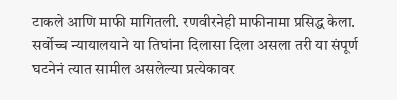टाकले आणि माफी मागितली. रणवीरनेही माफीनामा प्रसिद्ध केला. सर्वोच्च न्यायालयाने या तिघांना दिलासा दिला असला तरी या संपूर्ण घटनेनं त्यात सामील असलेल्या प्रत्येकावर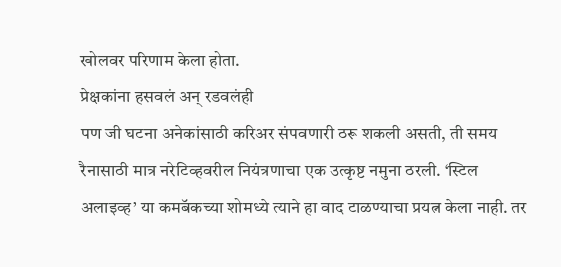खोलवर परिणाम केला होता.
प्रेक्षकांना हसवलं अन् रडवलंही
पण जी घटना अनेकांसाठी करिअर संपवणारी ठरू शकली असती, ती समय रैनासाठी मात्र नरेटिव्हवरील नियंत्रणाचा एक उत्कृष्ट नमुना ठरली. ‘स्टिल अलाइव्ह’ या कमबॅकच्या शोमध्ये त्याने हा वाद टाळण्याचा प्रयत्न केला नाही. तर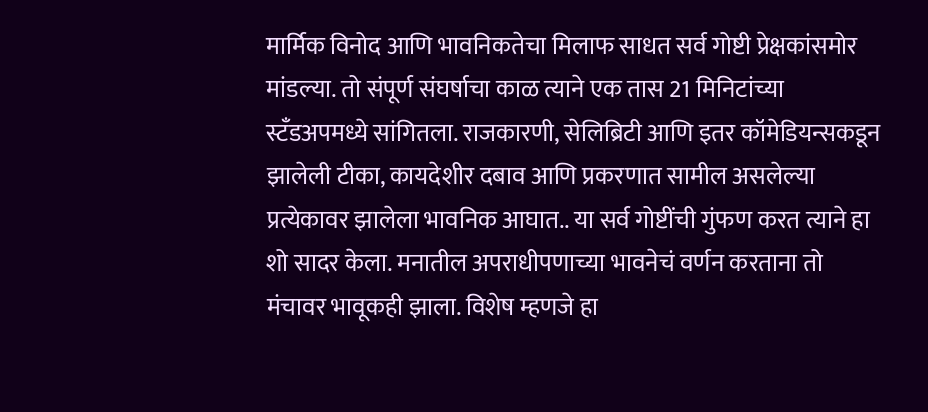मार्मिक विनोद आणि भावनिकतेचा मिलाफ साधत सर्व गोष्टी प्रेक्षकांसमोर मांडल्या. तो संपूर्ण संघर्षाचा काळ त्याने एक तास 21 मिनिटांच्या स्टँडअपमध्ये सांगितला. राजकारणी, सेलिब्रिटी आणि इतर कॉमेडियन्सकडून झालेली टीका, कायदेशीर दबाव आणि प्रकरणात सामील असलेल्या प्रत्येकावर झालेला भावनिक आघात.. या सर्व गोष्टींची गुंफण करत त्याने हा शो सादर केला. मनातील अपराधीपणाच्या भावनेचं वर्णन करताना तो मंचावर भावूकही झाला. विशेष म्हणजे हा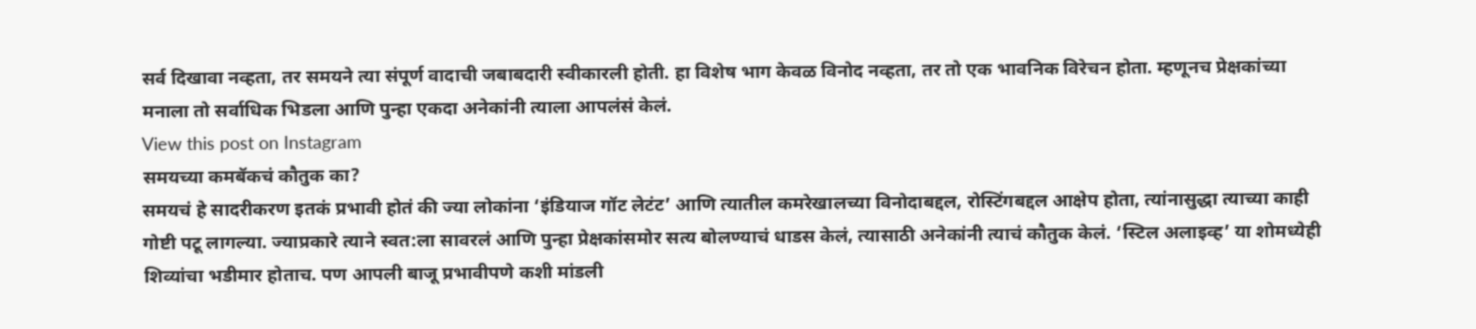सर्व दिखावा नव्हता, तर समयने त्या संपूर्ण वादाची जबाबदारी स्वीकारली होती. हा विशेष भाग केवळ विनोद नव्हता, तर तो एक भावनिक विरेचन होता. म्हणूनच प्रेक्षकांच्या मनाला तो सर्वाधिक भिडला आणि पुन्हा एकदा अनेकांनी त्याला आपलंसं केलं.
View this post on Instagram
समयच्या कमबॅकचं कौतुक का?
समयचं हे सादरीकरण इतकं प्रभावी होतं की ज्या लोकांना ‘इंडियाज गॉट लेटंट’ आणि त्यातील कमरेखालच्या विनोदाबद्दल, रोस्टिंगबद्दल आक्षेप होता, त्यांनासुद्धा त्याच्या काही गोष्टी पटू लागल्या. ज्याप्रकारे त्याने स्वत:ला सावरलं आणि पुन्हा प्रेक्षकांसमोर सत्य बोलण्याचं धाडस केलं, त्यासाठी अनेकांनी त्याचं कौतुक केलं. ‘स्टिल अलाइव्ह’ या शोमध्येही शिव्यांचा भडीमार होताच. पण आपली बाजू प्रभावीपणे कशी मांडली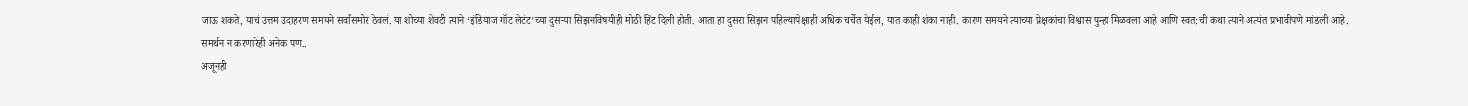जाऊ शकते, याचं उत्तम उदाहरण समयने सर्वांसमोर ठेवलं. या शोच्या शेवटी त्याने ‘इंडियाज गॉट लेटंट’च्या दुसऱ्या सिझनविषयीही मोठी हिंट दिली होती. आता हा दुसरा सिझन पहिल्यापेक्षाही अधिक चर्चेत येईल, यात काही शंका नाही. कारण समयने त्याच्या प्रेक्षकांचा विश्वास पुन्हा मिळवला आहे आणि स्वत:ची कथा त्याने अत्यंत प्रभावीपणे मांडली आहे.
समर्थन न करणारेही अनेक पण..
अजूनही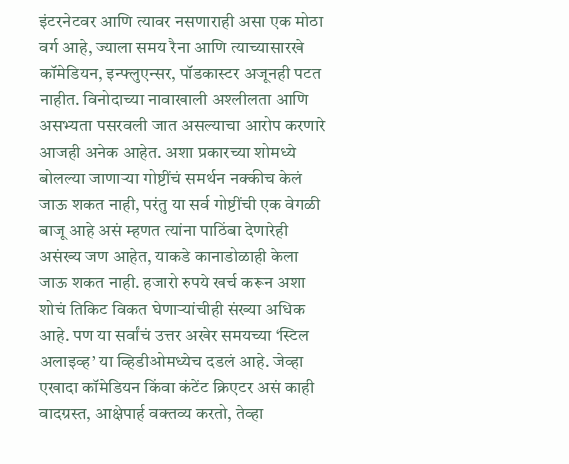इंटरनेटवर आणि त्यावर नसणाराही असा एक मोठा वर्ग आहे, ज्याला समय रैना आणि त्याच्यासारखे कॉमेडियन, इन्फ्लुएन्सर, पॉडकास्टर अजूनही पटत नाहीत. विनोदाच्या नावाखाली अश्लीलता आणि असभ्यता पसरवली जात असल्याचा आरोप करणारे आजही अनेक आहेत. अशा प्रकारच्या शोमध्ये बोलल्या जाणाऱ्या गोष्टींचं समर्थन नक्कीच केलं जाऊ शकत नाही, परंतु या सर्व गोष्टींची एक वेगळी बाजू आहे असं म्हणत त्यांना पाठिंबा देणारेही असंख्य जण आहेत, याकडे कानाडोळाही केला जाऊ शकत नाही. हजारो रुपये खर्च करून अशा शोचं तिकिट विकत घेणाऱ्यांचीही संख्या अधिक आहे. पण या सर्वांचं उत्तर अखेर समयच्या ‘स्टिल अलाइव्ह’ या व्हिडीओमध्येच दडलं आहे. जेव्हा एखादा कॉमेडियन किंवा कंटेंट क्रिएटर असं काही वादग्रस्त, आक्षेपार्ह वक्तव्य करतो, तेव्हा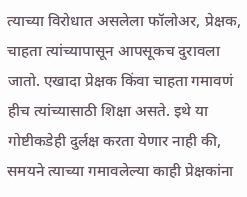त्याच्या विरोधात असलेला फॉलोअर, प्रेक्षक, चाहता त्यांच्यापासून आपसूकच दुरावला जातो. एखादा प्रेक्षक किंवा चाहता गमावणं हीच त्यांच्यासाठी शिक्षा असते. इथे या गोष्टीकडेही दुर्लक्ष करता येणार नाही की, समयने त्याच्या गमावलेल्या काही प्रेक्षकांना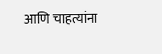आणि चाहत्यांना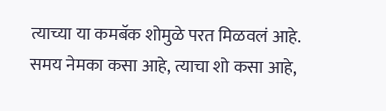त्याच्या या कमबॅक शोमुळे परत मिळवलं आहे. समय नेमका कसा आहे, त्याचा शो कसा आहे,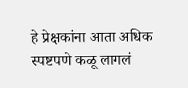हे प्रेक्षकांना आता अधिक स्पष्टपणे कळू लागलं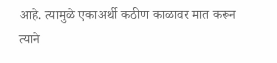आहे. त्यामुळे एकाअर्थी कठीण काळावर मात करून त्याने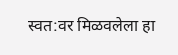स्वत:वर मिळवलेला हा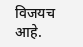विजयच आहे.